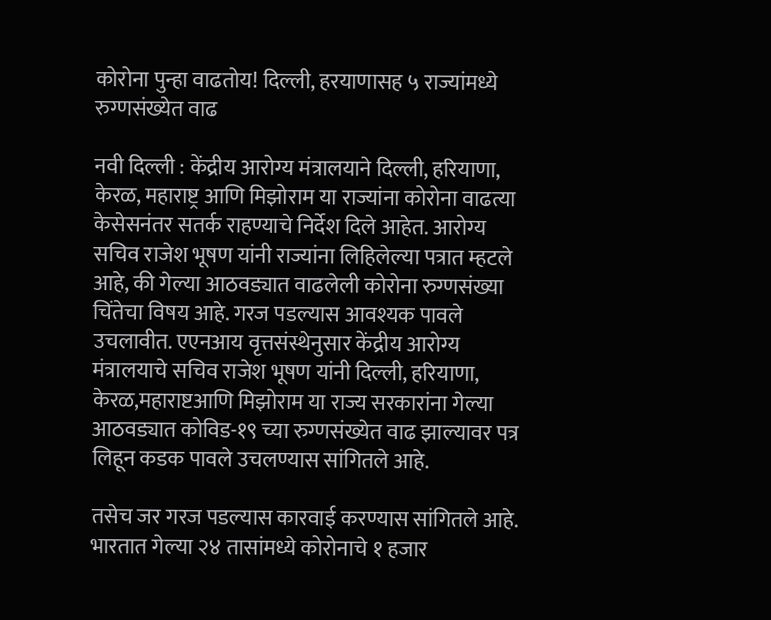कोरोना पुन्हा वाढतोय! दिल्ली, हरयाणासह ५ राज्यांमध्ये रुग्णसंख्येत वाढ

नवी दिल्ली : केंद्रीय आरोग्य मंत्रालयाने दिल्ली, हरियाणा, केरळ, महाराष्ट्र आणि मिझोराम या राज्यांना कोरोना वाढत्या केसेसनंतर सतर्क राहण्याचे निर्देश दिले आहेत. आरोग्य सचिव राजेश भूषण यांनी राज्यांना लिहिलेल्या पत्रात म्हटले आहे, की गेल्या आठवड्यात वाढलेली कोरोना रुग्णसंख्या चिंतेचा विषय आहे. गरज पडल्यास आवश्यक पावले उचलावीत. एएनआय वृत्तसंस्थेनुसार केंद्रीय आरोग्य मंत्रालयाचे सचिव राजेश भूषण यांनी दिल्ली, हरियाणा, केरळ,महाराष्टआणि मिझोराम या राज्य सरकारांना गेल्या आठवड्यात कोविड-१९ च्या रुग्णसंख्येत वाढ झाल्यावर पत्र लिहून कडक पावले उचलण्यास सांगितले आहे.

तसेच जर गरज पडल्यास कारवाई करण्यास सांगितले आहे. भारतात गेल्या २४ तासांमध्ये कोरोनाचे १ हजार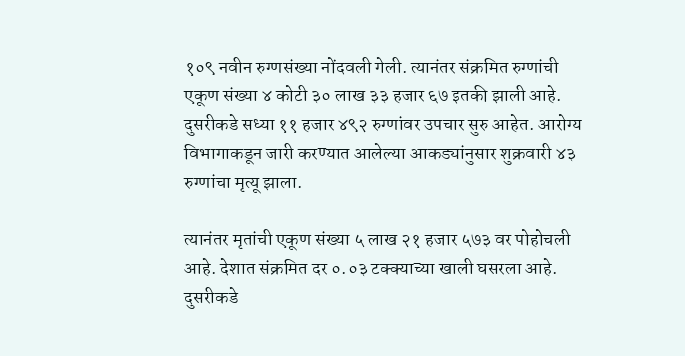१०९ नवीन रुग्णसंख्या नोंदवली गेली. त्यानंतर संक्रमित रुग्णांची एकूण संख्या ४ कोटी ३० लाख ३३ हजार ६७ इतकी झाली आहे. दुसरीकडे सध्या ११ हजार ४९२ रुग्णांवर उपचार सुरु आहेत. आरोग्य विभागाकडून जारी करण्यात आलेल्या आकड्यांनुसार शुक्रवारी ४३ रुग्णांचा मृत्यू झाला.

त्यानंतर मृतांची एकूण संख्या ५ लाख २१ हजार ५७३ वर पोहोचली आहे. देशात संक्रमित दर ०.०३ टक्क्याच्या खाली घसरला आहे. दुसरीकडे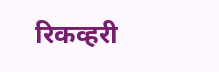रिकव्हरी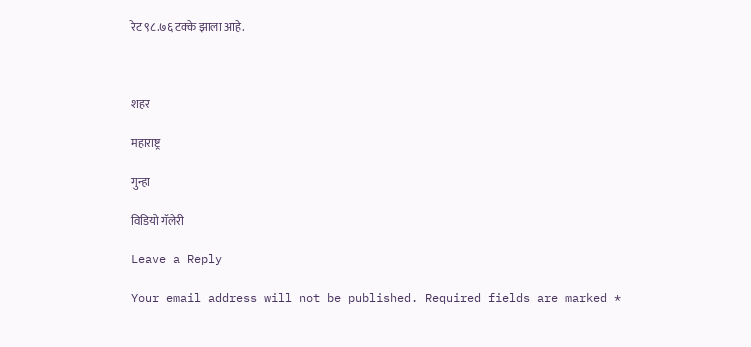रेट ९८.७६ टक्के झाला आहे.



शहर

महाराष्ट्र

गुन्हा

विडियो गॅलेरी

Leave a Reply

Your email address will not be published. Required fields are marked *